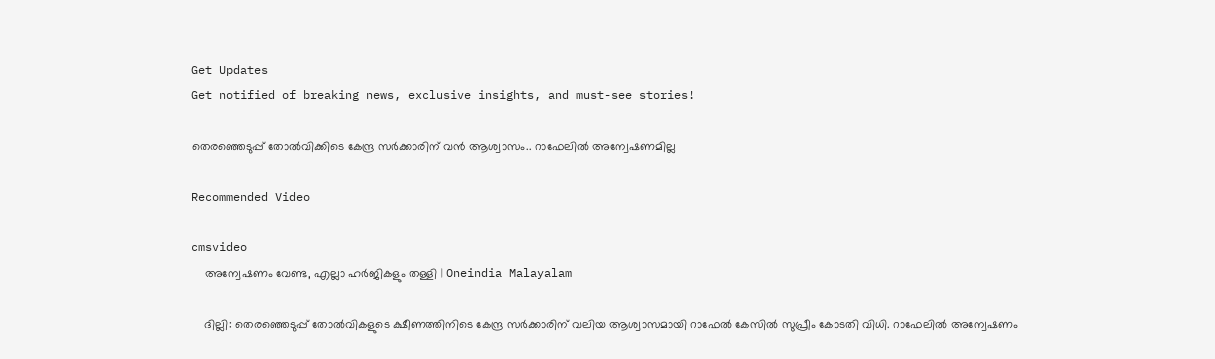Get Updates
Get notified of breaking news, exclusive insights, and must-see stories!

തെരഞ്ഞെടുപ്പ് തോൽവിക്കിടെ കേന്ദ്ര സർക്കാരിന് വൻ ആശ്വാസം.. റാഫേലിൽ അന്വേഷണമില്ല

Recommended Video

cmsvideo
    അന്വേഷണം വേണ്ട, എല്ലാ ഹർജികളും തള്ളി | Oneindia Malayalam

    ദില്ലി: തെരഞ്ഞെടുപ്പ് തോല്‍വികളുടെ ക്ഷീണത്തിനിടെ കേന്ദ്ര സര്‍ക്കാരിന് വലിയ ആശ്വാസമായി റാഫേല്‍ കേസില്‍ സുപ്രീം കോടതി വിധി. റാഫേലില്‍ അന്വേഷണം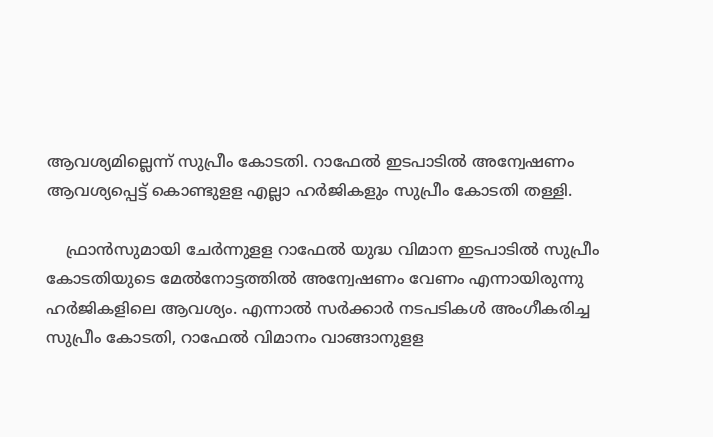ആവശ്യമില്ലെന്ന് സുപ്രീം കോടതി. റാഫേല്‍ ഇടപാടില്‍ അന്വേഷണം ആവശ്യപ്പെട്ട് കൊണ്ടുളള എല്ലാ ഹര്‍ജികളും സുപ്രീം കോടതി തള്ളി.

    ഫ്രാന്‍സുമായി ചേര്‍ന്നുളള റാഫേല്‍ യുദ്ധ വിമാന ഇടപാടില്‍ സുപ്രീം കോടതിയുടെ മേല്‍നോട്ടത്തില്‍ അന്വേഷണം വേണം എന്നായിരുന്നു ഹര്‍ജികളിലെ ആവശ്യം. എന്നാല്‍ സര്‍ക്കാര്‍ നടപടികള്‍ അംഗീകരിച്ച സുപ്രീം കോടതി, റാഫേല്‍ വിമാനം വാങ്ങാനുളള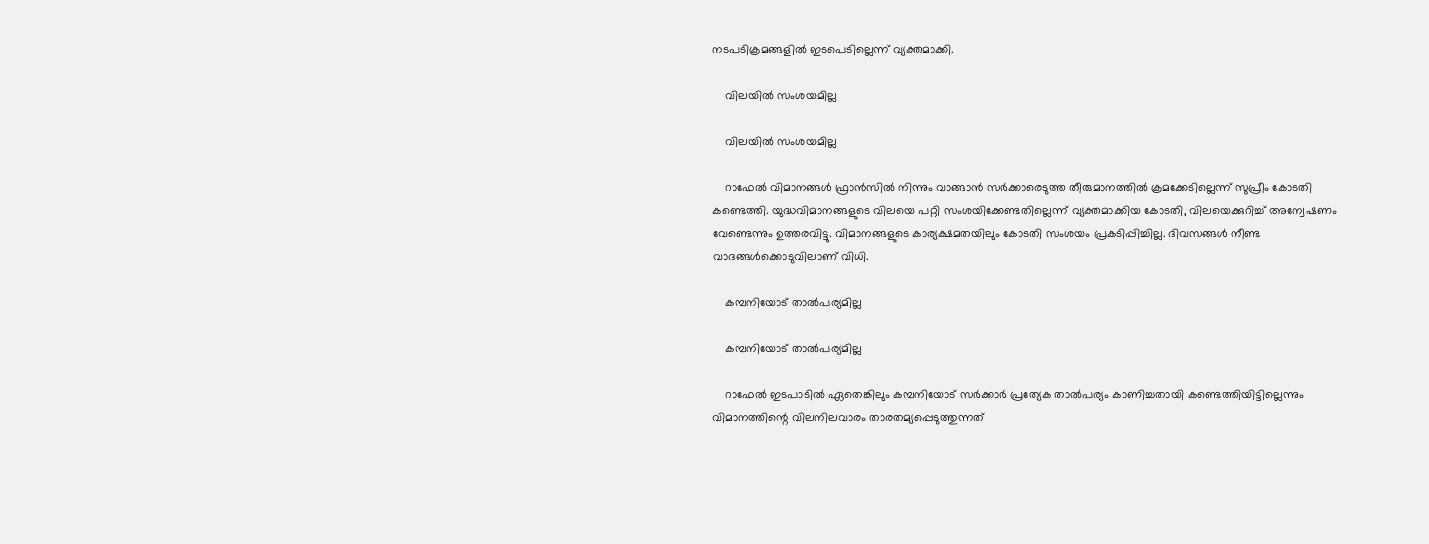നടപടിക്രമങ്ങളില്‍ ഇടപെടില്ലെന്ന് വ്യക്തമാക്കി.

    വിലയിൽ സംശയമില്ല

    വിലയിൽ സംശയമില്ല

    റാഫേല്‍ വിമാനങ്ങള്‍ ഫ്രാന്‍സില്‍ നിന്നും വാങ്ങാന്‍ സര്‍ക്കാരെടുത്ത തീരുമാനത്തില്‍ ക്രമക്കേടില്ലെന്ന് സുപ്രീം കോടതി കണ്ടെത്തി. യുദ്ധവിമാനങ്ങളുടെ വിലയെ പറ്റി സംശയിക്കേണ്ടതില്ലെന്ന് വ്യക്തമാക്കിയ കോടതി, വിലയെക്കുറിച്ച് അന്വേഷണം വേണ്ടെന്നും ഉത്തരവിട്ടു. വിമാനങ്ങളുടെ കാര്യക്ഷമതയിലും കോടതി സംശയം പ്രകടിപ്പിച്ചില്ല. ദിവസങ്ങള്‍ നീണ്ട വാദങ്ങള്‍ക്കൊടുവിലാണ് വിധി.

    കമ്പനിയോട് താൽപര്യമില്ല

    കമ്പനിയോട് താൽപര്യമില്ല

    റാഫേൽ ഇടപാടിൽ ഏതെങ്കിലും കമ്പനിയോട് സര്‍ക്കാര്‍ പ്രത്യേക താല്‍പര്യം കാണിച്ചതായി കണ്ടെത്തിയിട്ടില്ലെന്നും വിമാനത്തിന്റെ വിലനിലവാരം താരതമ്യപ്പെടുത്തുന്നത്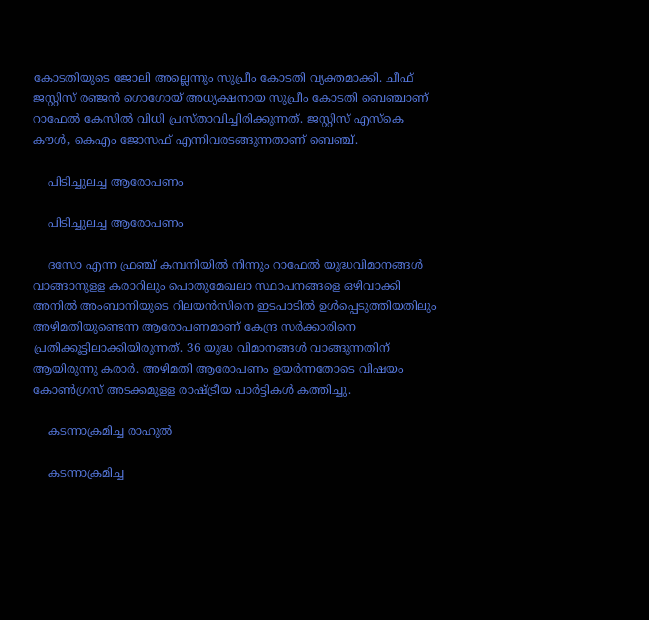കോടതിയുടെ ജോലി അല്ലെന്നും സുപ്രീം കോടതി വ്യക്തമാക്കി. ചീഫ് ജസ്റ്റിസ് രഞ്ജന്‍ ഗൊഗോയ് അധ്യക്ഷനായ സുപ്രീം കോടതി ബെഞ്ചാണ് റാഫേല്‍ കേസില്‍ വിധി പ്രസ്താവിച്ചിരിക്കുന്നത്. ജസ്റ്റിസ് എസ്‌കെ കൗള്‍, കെഎം ജോസഫ് എന്നിവരടങ്ങുന്നതാണ് ബെഞ്ച്.

    പിടിച്ചുലച്ച ആരോപണം

    പിടിച്ചുലച്ച ആരോപണം

    ദസോ എന്ന ഫ്രഞ്ച് കമ്പനിയില്‍ നിന്നും റാഫേല്‍ യുദ്ധവിമാനങ്ങള്‍ വാങ്ങാനുളള കരാറിലും പൊതുമേഖലാ സ്ഥാപനങ്ങളെ ഒഴിവാക്കി അനില്‍ അംബാനിയുടെ റിലയന്‍സിനെ ഇടപാടില്‍ ഉള്‍പ്പെടുത്തിയതിലും അഴിമതിയുണ്ടെന്ന ആരോപണമാണ് കേന്ദ്ര സര്‍ക്കാരിനെ പ്രതിക്കൂട്ടിലാക്കിയിരുന്നത്. 36 യുദ്ധ വിമാനങ്ങള്‍ വാങ്ങുന്നതിന് ആയിരുന്നു കരാര്‍. അഴിമതി ആരോപണം ഉയര്‍ന്നതോടെ വിഷയം കോണ്‍ഗ്രസ് അടക്കമുളള രാഷ്ട്രീയ പാര്‍ട്ടികള്‍ കത്തിച്ചു.

    കടന്നാക്രമിച്ച രാഹുൽ

    കടന്നാക്രമിച്ച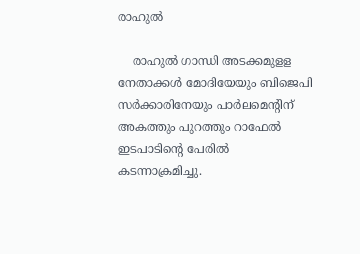രാഹുൽ

    രാഹുല്‍ ഗാന്ധി അടക്കമുളള നേതാക്കള്‍ മോദിയേയും ബിജെപി സര്‍ക്കാരിനേയും പാര്‍ലമെന്റിന് അകത്തും പുറത്തും റാഫേല്‍ ഇടപാടിന്റെ പേരില്‍ കടന്നാക്രമിച്ചു.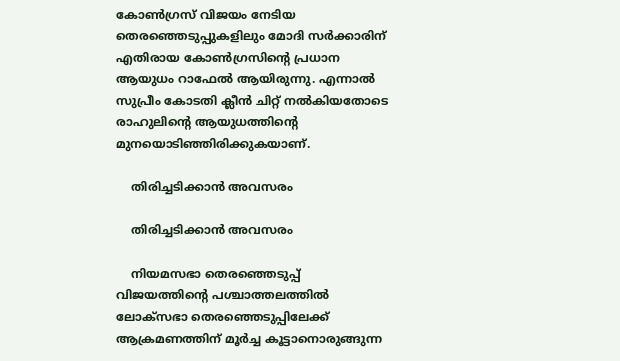കോണ്‍ഗ്രസ് വിജയം നേടിയ തെരഞ്ഞെടുപ്പുകളിലും മോദി സര്‍ക്കാരിന് എതിരായ കോണ്‍ഗ്രസിന്റെ പ്രധാന ആയുധം റാഫേല്‍ ആയിരുന്നു. എന്നാല്‍ സുപ്രീം കോടതി ക്ലീന്‍ ചിറ്റ് നല്‍കിയതോടെ രാഹുലിന്റെ ആയുധത്തിന്റെ മുനയൊടിഞ്ഞിരിക്കുകയാണ്.

    തിരിച്ചടിക്കാൻ അവസരം

    തിരിച്ചടിക്കാൻ അവസരം

    നിയമസഭാ തെരഞ്ഞെടുപ്പ് വിജയത്തിന്റെ പശ്ചാത്തലത്തില്‍ ലോക്‌സഭാ തെരഞ്ഞെടുപ്പിലേക്ക് ആക്രമണത്തിന് മൂര്‍ച്ച കൂട്ടാനൊരുങ്ങുന്ന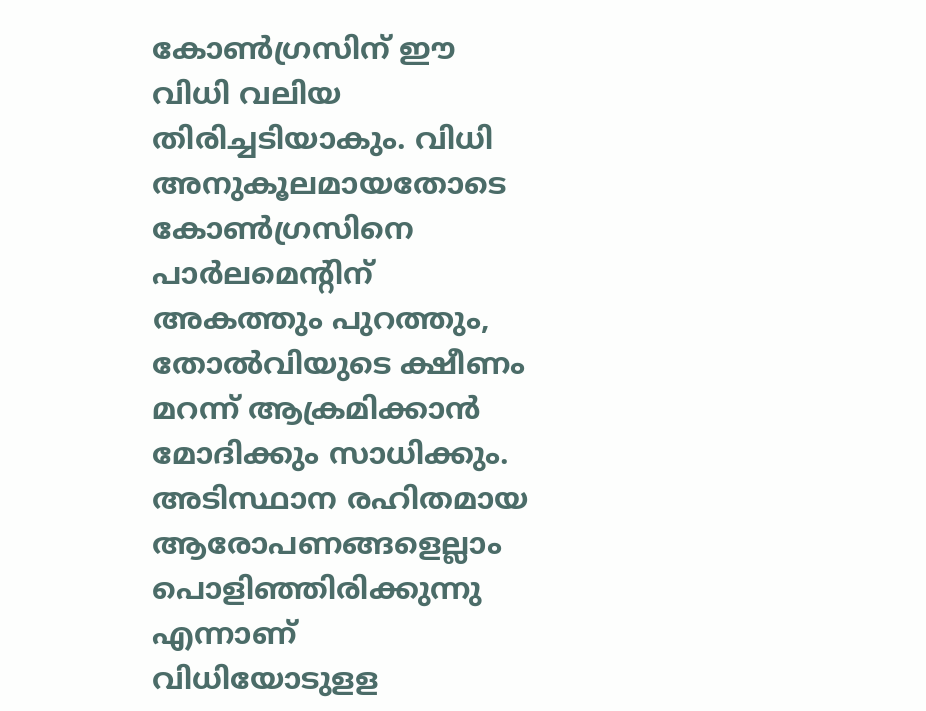കോണ്‍ഗ്രസിന് ഈ വിധി വലിയ തിരിച്ചടിയാകും. വിധി അനുകൂലമായതോടെ കോണ്‍ഗ്രസിനെ പാര്‍ലമെന്റിന് അകത്തും പുറത്തും, തോല്‍വിയുടെ ക്ഷീണം മറന്ന് ആക്രമിക്കാന്‍ മോദിക്കും സാധിക്കും. അടിസ്ഥാന രഹിതമായ ആരോപണങ്ങളെല്ലാം പൊളിഞ്ഞിരിക്കുന്നു എന്നാണ് വിധിയോടുളള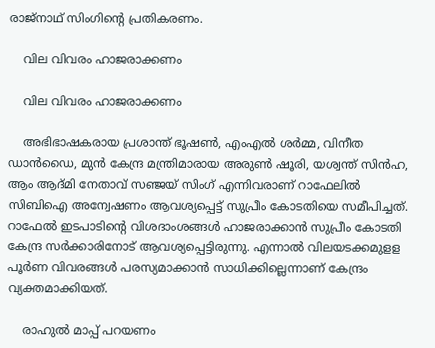രാജ്‌നാഥ് സിംഗിന്റെ പ്രതികരണം.

    വില വിവരം ഹാജരാക്കണം

    വില വിവരം ഹാജരാക്കണം

    അഭിഭാഷകരായ പ്രശാന്ത് ഭൂഷണ്‍, എംഎല്‍ ശര്‍മ്മ, വിനീത ഡാന്‍ഡൈ, മുന്‍ കേന്ദ്ര മന്ത്രിമാരായ അരുണ്‍ ഷൂരി, യശ്വന്ത് സിന്‍ഹ, ആം ആദ്മി നേതാവ് സഞ്ജയ് സിംഗ് എന്നിവരാണ് റാഫേലില്‍ സിബിഐ അന്വേഷണം ആവശ്യപ്പെട്ട് സുപ്രീം കോടതിയെ സമീപിച്ചത്. റാഫേല്‍ ഇടപാടിന്റെ വിശദാംശങ്ങള്‍ ഹാജരാക്കാന്‍ സുപ്രീം കോടതി കേന്ദ്ര സര്‍ക്കാരിനോട് ആവശ്യപ്പെട്ടിരുന്നു. എന്നാല്‍ വിലയടക്കമുളള പൂര്‍ണ വിവരങ്ങള്‍ പരസ്യമാക്കാന്‍ സാധിക്കില്ലെന്നാണ് കേന്ദ്രം വ്യക്തമാക്കിയത്.

    രാഹുൽ മാപ്പ് പറയണം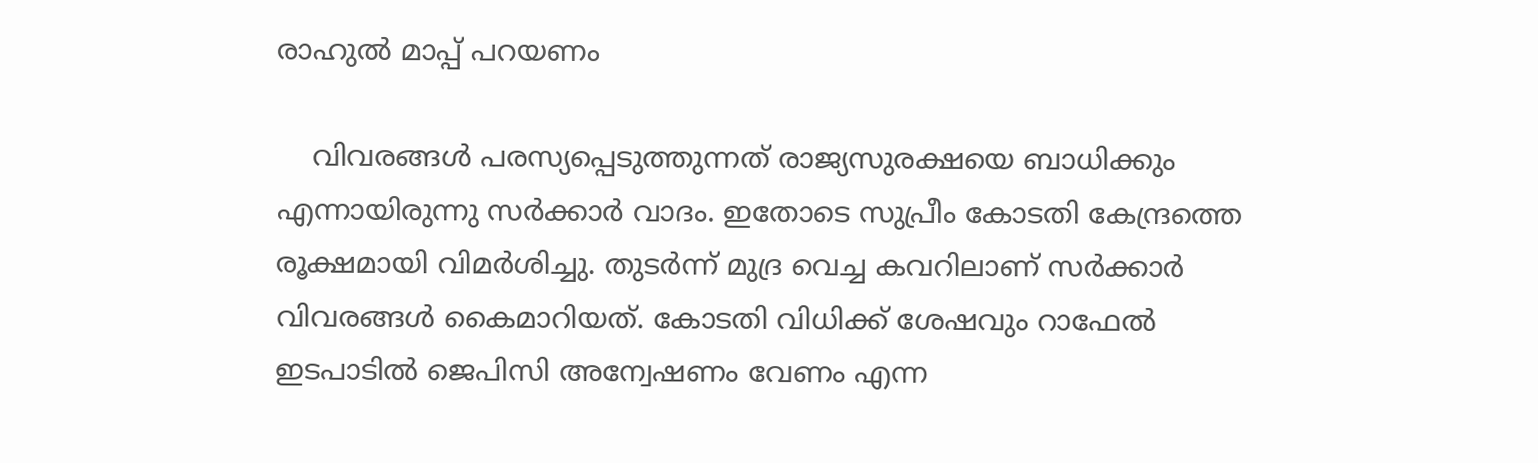രാഹുൽ മാപ്പ് പറയണം

    വിവരങ്ങള്‍ പരസ്യപ്പെടുത്തുന്നത് രാജ്യസുരക്ഷയെ ബാധിക്കും എന്നായിരുന്നു സര്‍ക്കാര്‍ വാദം. ഇതോടെ സുപ്രീം കോടതി കേന്ദ്രത്തെ രൂക്ഷമായി വിമര്‍ശിച്ചു. തുടര്‍ന്ന് മുദ്ര വെച്ച കവറിലാണ് സര്‍ക്കാര്‍ വിവരങ്ങള്‍ കൈമാറിയത്. കോടതി വിധിക്ക് ശേഷവും റാഫേല്‍ ഇടപാടില്‍ ജെപിസി അന്വേഷണം വേണം എന്ന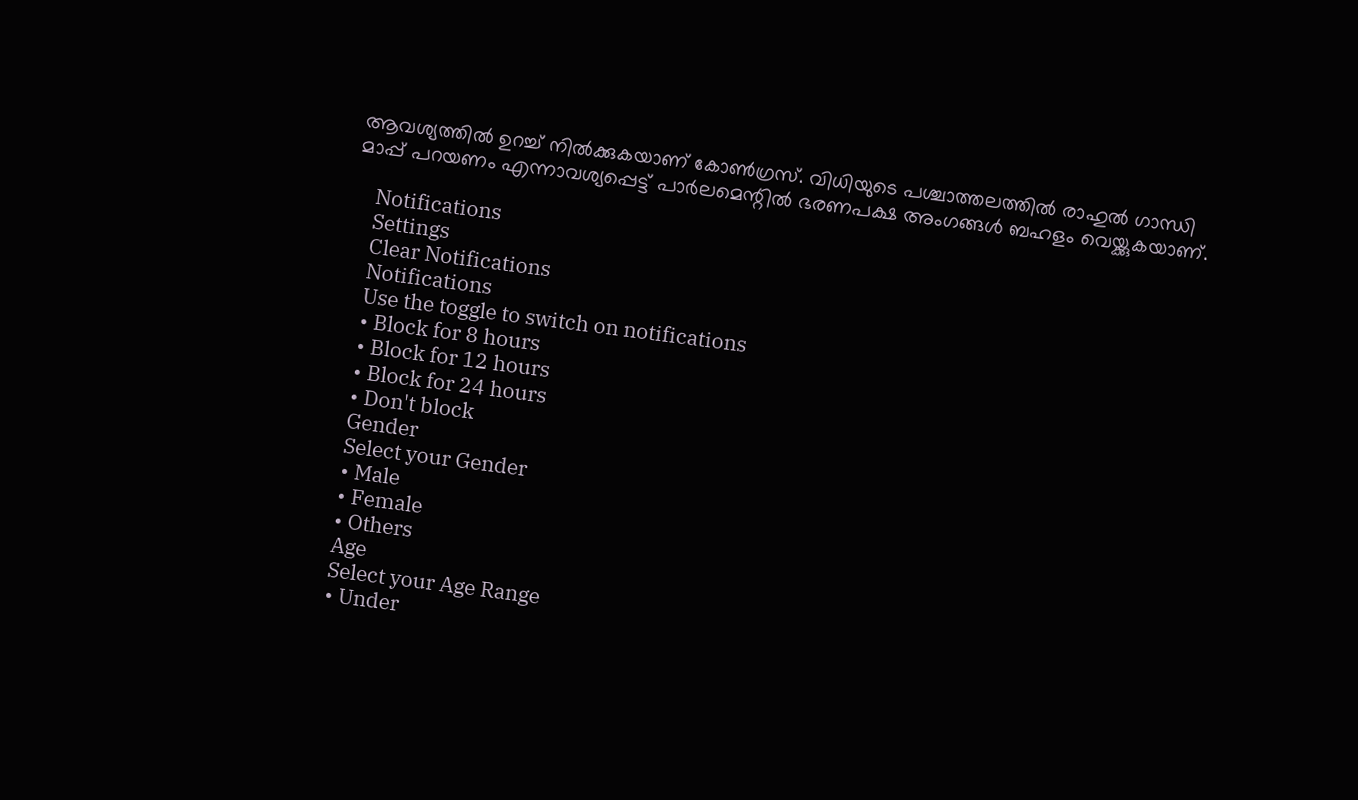ആവശ്യത്തില്‍ ഉറച്ച് നില്‍ക്കുകയാണ് കോണ്‍ഗ്രസ്. വിധിയുടെ പശ്ചാത്തലത്തില്‍ രാഹുല്‍ ഗാന്ധി മാപ്പ് പറയണം എന്നാവശ്യപ്പെട്ട് പാര്‍ലമെന്റില്‍ ഭരണപക്ഷ അംഗങ്ങള്‍ ബഹളം വെയ്ക്കുകയാണ്.

    Notifications
    Settings
    Clear Notifications
    Notifications
    Use the toggle to switch on notifications
    • Block for 8 hours
    • Block for 12 hours
    • Block for 24 hours
    • Don't block
    Gender
    Select your Gender
    • Male
    • Female
    • Others
    Age
    Select your Age Range
    • Under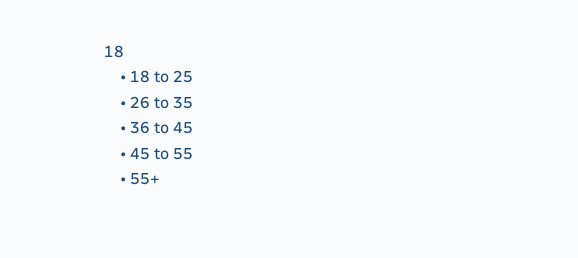18
    • 18 to 25
    • 26 to 35
    • 36 to 45
    • 45 to 55
    • 55+